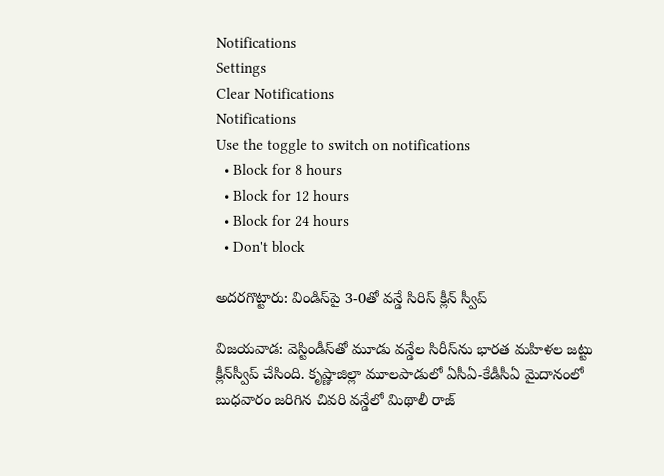Notifications
Settings
Clear Notifications
Notifications
Use the toggle to switch on notifications
  • Block for 8 hours
  • Block for 12 hours
  • Block for 24 hours
  • Don't block

అదరగొట్టారు: విండిస్‌పై 3-0తో వన్డే సిరిస్ క్లీన్‌ స్వీప్

విజయవాడ: వెస్టిండీస్‌తో మూడు వన్డేల సిరీస్‌ను భారత మహిళల జట్టు క్లీన్‌స్వీప్‌ చేసింది. కృష్ణాజిల్లా మూలపాడులో ఏసీఏ-కేడీసీఏ మైదానంలో బుధవారం జరిగిన చివరి వన్డేలో మిథాలీ రాజ్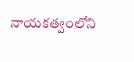నాయకత్వంలోని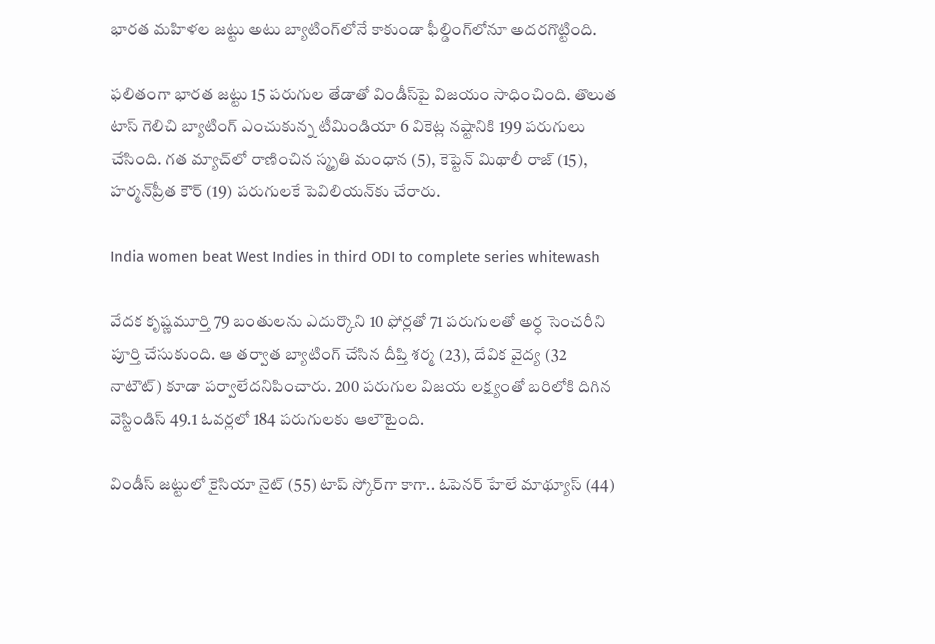భారత మహిళల జట్టు అటు బ్యాటింగ్‌లోనే కాకుండా ఫీల్డింగ్‌లోనూ అదరగొట్టింది.

ఫలితంగా భారత జట్టు 15 పరుగుల తేడాతో విండీస్‌పై విజయం సాధించింది. తొలుత టాస్‌ గెలిచి బ్యాటింగ్‌ ఎంచుకున్న టీమిండియా 6 వికెట్ల నష్టానికి 199 పరుగులు చేసింది. గత మ్యాచ్‌లో రాణించిన స్మృతి మంధాన (5), కెప్టెన్‌ మిథాలీ రాజ్‌ (15), హర్మన్‌ప్రీత కౌర్‌ (19) పరుగులకే పెవిలియన్‌కు చేరారు.

India women beat West Indies in third ODI to complete series whitewash

వేదక కృష్ణమూర్తి 79 బంతులను ఎదుర్కొని 10 ఫోర్లతో 71 పరుగులతో అర్ధ సెంచరీని పూర్తి చేసుకుంది. ఆ తర్వాత బ్యాటింగ్ చేసిన దీప్తి శర్మ (23), దేవిక వైద్య (32 నాటౌట్‌) కూడా పర్వాలేదనిపించారు. 200 పరుగుల విజయ లక్ష్యంతో బరిలోకి దిగిన వెస్టిండిస్ 49.1 ఓవర్లలో 184 పరుగులకు ఆలౌటైంది.

విండీస్‌ జట్టులో కైసియా నైట్‌ (55) టాప్‌ స్కోర్‌గా కాగా.. ఓపెనర్‌ హేలే మాథ్యూస్‌ (44)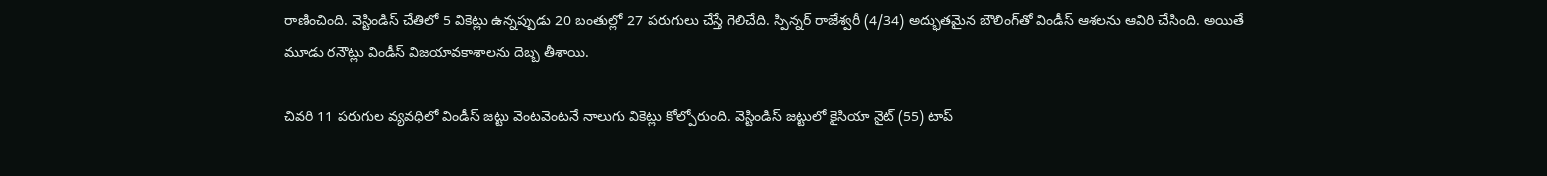రాణించింది. వెస్టిండిస్ చేతిలో 5 వికెట్లు ఉన్నప్పుడు 20 బంతుల్లో 27 పరుగులు చేస్తే గెలిచేది. స్పిన్నర్ రాజేశ్వరీ (4/34) అద్భుతమైన బౌలింగ్‌తో విండీస్ ఆశలను ఆవిరి చేసింది. అయితే మూడు రనౌట్లు విండీస్‌ విజయావకాశాలను దెబ్బ తీశాయి.

చివరి 11 పరుగుల వ్యవధిలో విండీస్ జట్టు వెంటవెంటనే నాలుగు వికెట్లు కోల్పోరుంది. వెస్టిండిస్ జట్టులో కైసియా నైట్‌ (55) టాప్‌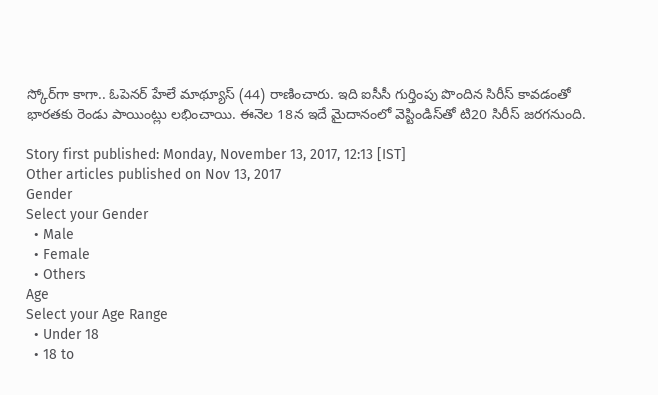స్కోర్‌గా కాగా.. ఓపెనర్‌ హేలే మాథ్యూస్‌ (44) రాణించారు. ఇది ఐసీసీ గుర్తింపు పొందిన సిరీస్‌ కావడంతో భారతకు రెండు పాయింట్లు లభించాయి. ఈనెల 18న ఇదే మైదానంలో వెస్టిండిస్‌తో టి20 సిరీస్ జరగనుంది.

Story first published: Monday, November 13, 2017, 12:13 [IST]
Other articles published on Nov 13, 2017
Gender
Select your Gender
  • Male
  • Female
  • Others
Age
Select your Age Range
  • Under 18
  • 18 to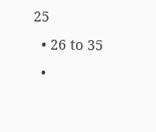25
  • 26 to 35
  •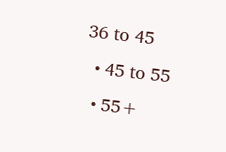36 to 45
  • 45 to 55
  • 55+